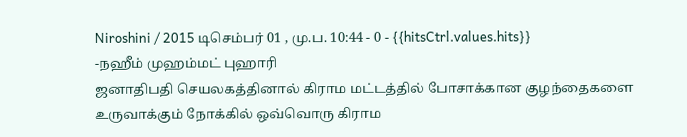Niroshini / 2015 டிசெம்பர் 01 , மு.ப. 10:44 - 0 - {{hitsCtrl.values.hits}}
-நஹீம் முஹம்மட் புஹாரி
ஜனாதிபதி செயலகத்தினால் கிராம மட்டத்தில் போசாக்கான குழந்தைகளை உருவாக்கும் நோக்கில் ஒவ்வொரு கிராம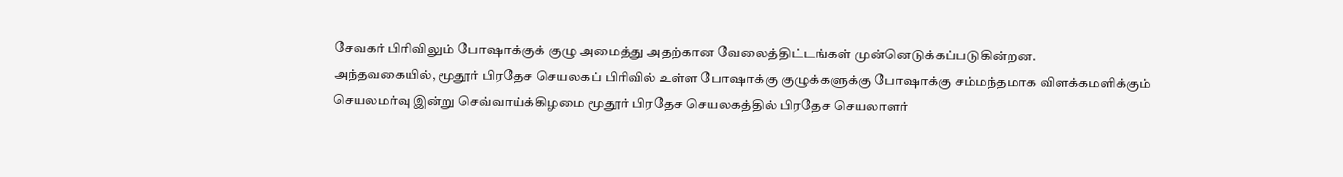சேவகர் பிரிவிலும் போஷாக்குக் குழு அமைத்து அதற்கான வேலைத்திட்டங்கள் முன்னெடுக்கப்படுகின்றன.
அந்தவகையில், மூதூர் பிரதேச செயலகப் பிரிவில் உள்ள போஷாக்கு குழுக்களுக்கு போஷாக்கு சம்மந்தமாக விளக்கமளிக்கும் செயலமர்வு இன்று செவ்வாய்க்கிழமை மூதூர் பிரதேச செயலகத்தில் பிரதேச செயலாளர்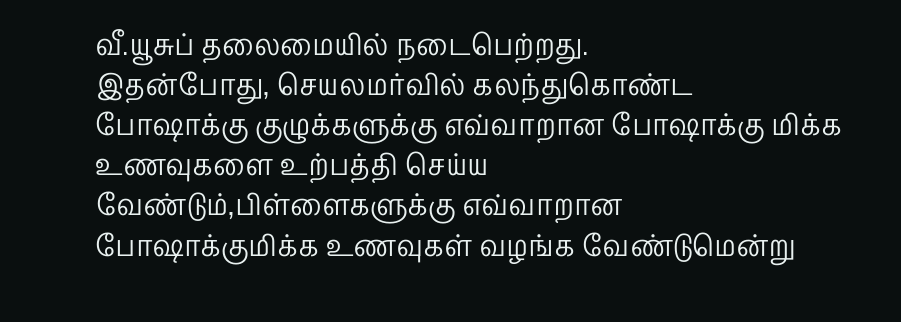வீ.யூசுப் தலைமையில் நடைபெற்றது.
இதன்போது, செயலமர்வில் கலந்துகொண்ட போஷாக்கு குழுக்களுக்கு எவ்வாறான போஷாக்கு மிக்க உணவுகளை உற்பத்தி செய்ய வேண்டும்,பிள்ளைகளுக்கு எவ்வாறான போஷாக்குமிக்க உணவுகள் வழங்க வேண்டுமென்று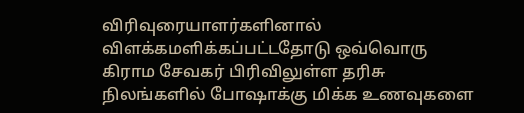விரிவுரையாளர்களினால் விளக்கமளிக்கப்பட்டதோடு ஒவ்வொரு கிராம சேவகர் பிரிவிலுள்ள தரிசு நிலங்களில் போஷாக்கு மிக்க உணவுகளை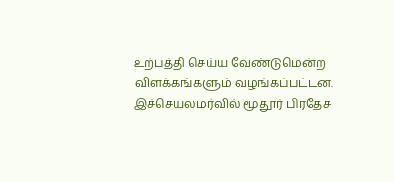உற்பத்தி செய்ய வேண்டுமென்ற விளக்கங்களும் வழங்கப்பட்டன.
இச்செயலமர்வில் மூதூர் பிரதேச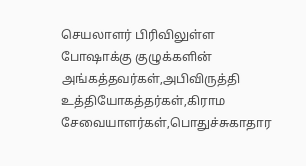செயலாளர் பிரிவிலுள்ள போஷாக்கு குழுக்களின் அங்கத்தவர்கள்,அபிவிருத்தி உத்தியோகத்தர்கள்,கிராம சேவையாளர்கள்,பொதுச்சுகாதார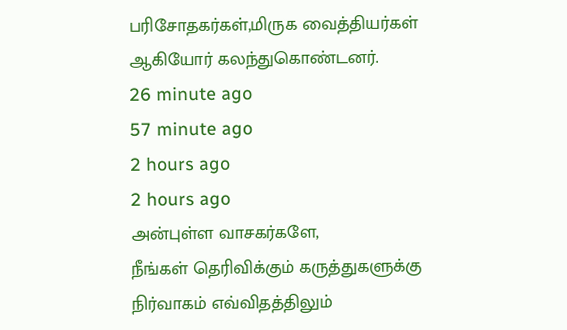பரிசோதகர்கள்,மிருக வைத்தியர்கள் ஆகியோர் கலந்துகொண்டனர்.
26 minute ago
57 minute ago
2 hours ago
2 hours ago
அன்புள்ள வாசகர்களே,
நீங்கள் தெரிவிக்கும் கருத்துகளுக்கு நிர்வாகம் எவ்விதத்திலும்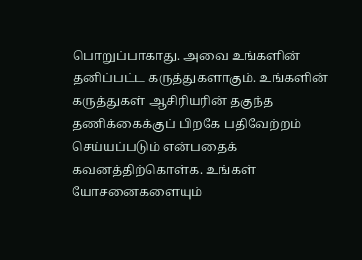பொறுப்பாகாது. அவை உங்களின் தனிப்பட்ட கருத்துகளாகும். உங்களின் கருத்துகள் ஆசிரியரின் தகுந்த தணிக்கைக்குப் பிறகே பதிவேற்றம் செய்யப்படும் என்பதைக் கவனத்திற்கொள்க. உங்கள் யோசனைகளையும்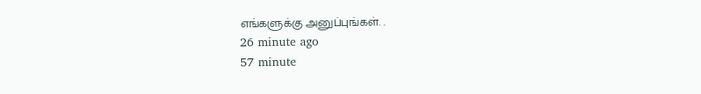எங்களுக்கு அனுப்புங்கள். .
26 minute ago
57 minute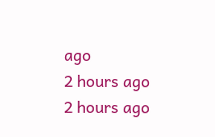ago
2 hours ago
2 hours ago